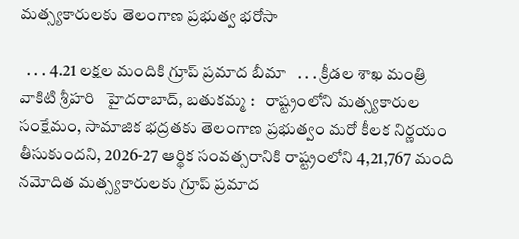మత్స్యకారులకు తెలంగాణ ప్రభుత్వ భరోసా

  . . . 4.21 లక్షల మందికి గ్రూప్ ప్రమాద బీమా   . . . క్రీడల శాఖ మంత్రి వాకిటి శ్రీహరి   హైదరాబాద్, బతుకమ్మ :   రాష్ట్రంలోని మత్స్యకారుల సంక్షేమం, సామాజిక భద్రతకు తెలంగాణ ప్రభుత్వం మరో కీలక నిర్ణయం తీసుకుందని, 2026-27 ఆర్థిక సంవత్సరానికి రాష్ట్రంలోని 4,21,767 మంది నమోదిత మత్స్యకారులకు గ్రూప్ ప్రమాద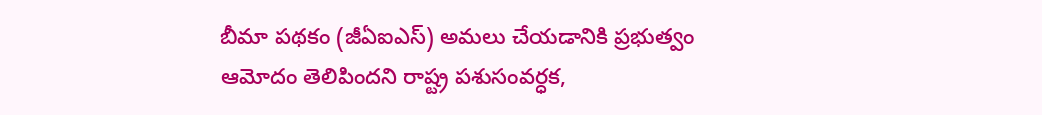బీమా పథకం (జీఏఐఎస్) అమలు చేయడానికి ప్రభుత్వం ఆమోదం తెలిపిందని రాష్ట్ర పశుసంవర్ధక,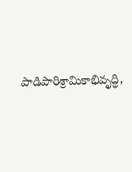పాడిపారిశ్రామికాభివృద్ధి,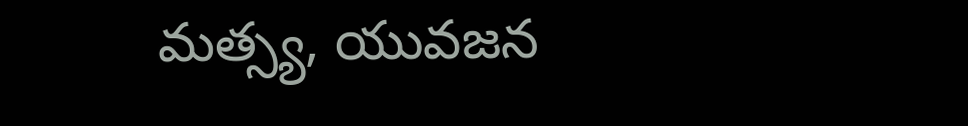మత్స్య, యువజన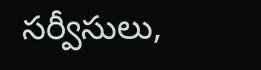సర్వీసులు,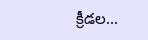క్రీడల...